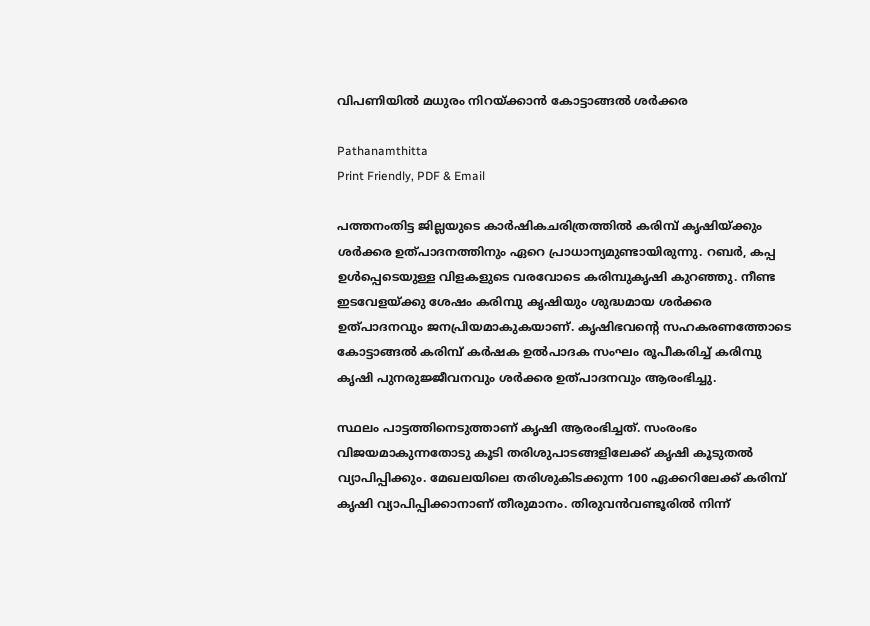വിപണിയില്‍ മധുരം നിറയ്ക്കാന്‍ കോട്ടാങ്ങല്‍ ശര്‍ക്കര

Pathanamthitta
Print Friendly, PDF & Email

പത്തനംതിട്ട ജില്ലയുടെ കാര്‍ഷികചരിത്രത്തില്‍ കരിമ്പ് കൃഷിയ്ക്കും ശര്‍ക്കര ഉത്പാദനത്തിനും ഏറെ പ്രാധാന്യമുണ്ടായിരുന്നു. റബര്‍, കപ്പ ഉള്‍പ്പെടെയുള്ള വിളകളുടെ വരവോടെ കരിമ്പുകൃഷി കുറഞ്ഞു. നീണ്ട ഇടവേളയ്ക്കു ശേഷം കരിമ്പു കൃഷിയും ശുദ്ധമായ ശര്‍ക്കര ഉത്പാദനവും ജനപ്രിയമാകുകയാണ്. കൃഷിഭവന്റെ സഹകരണത്തോടെ കോട്ടാങ്ങല്‍ കരിമ്പ് കര്‍ഷക ഉല്‍പാദക സംഘം രൂപീകരിച്ച് കരിമ്പു കൃഷി പുനരുജ്ജീവനവും ശര്‍ക്കര ഉത്പാദനവും ആരംഭിച്ചു.

സ്ഥലം പാട്ടത്തിനെടുത്താണ് കൃഷി ആരംഭിച്ചത്. സംരംഭം വിജയമാകുന്നതോടു കൂടി തരിശുപാടങ്ങളിലേക്ക് കൃഷി കൂടുതല്‍ വ്യാപിപ്പിക്കും. മേഖലയിലെ തരിശുകിടക്കുന്ന 100 ഏക്കറിലേക്ക് കരിമ്പ് കൃഷി വ്യാപിപ്പിക്കാനാണ് തീരുമാനം. തിരുവന്‍വണ്ടൂരില്‍ നിന്ന്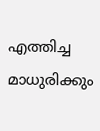എത്തിച്ച മാധുരിക്കും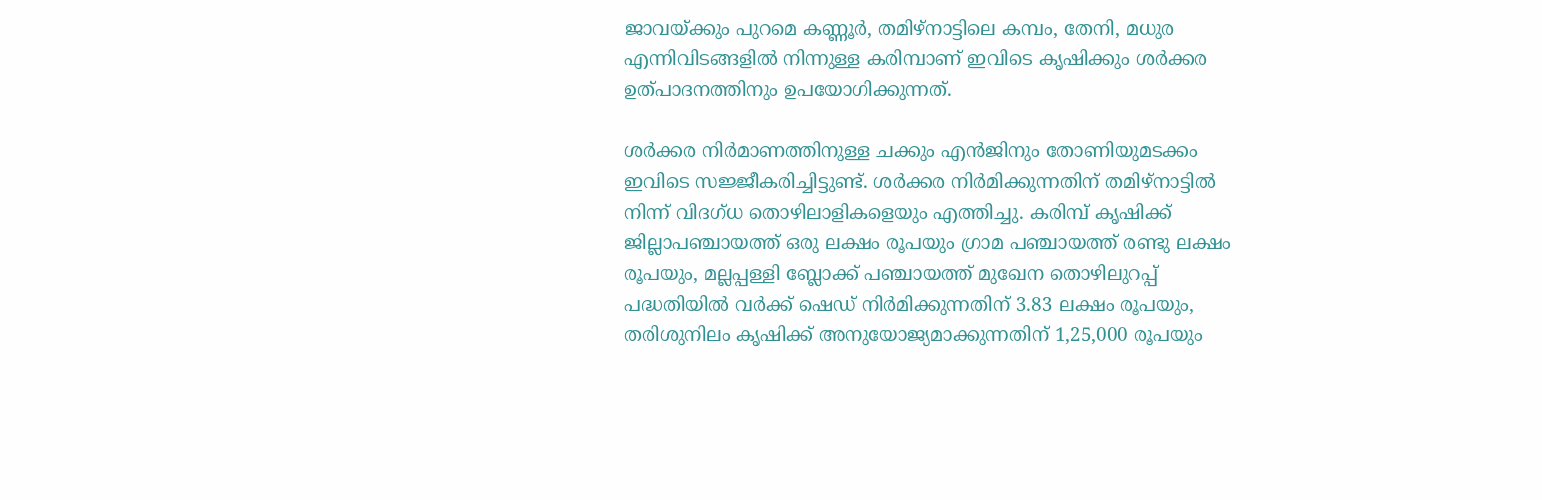ജാവയ്ക്കും പുറമെ കണ്ണൂര്‍, തമിഴ്‌നാട്ടിലെ കമ്പം, തേനി, മധുര എന്നിവിടങ്ങളില്‍ നിന്നുള്ള കരിമ്പാണ് ഇവിടെ കൃഷിക്കും ശര്‍ക്കര ഉത്പാദനത്തിനും ഉപയോഗിക്കുന്നത്.

ശര്‍ക്കര നിര്‍മാണത്തിനുള്ള ചക്കും എന്‍ജിനും തോണിയുമടക്കം ഇവിടെ സജ്ജീകരിച്ചിട്ടുണ്ട്. ശര്‍ക്കര നിര്‍മിക്കുന്നതിന് തമിഴ്‌നാട്ടില്‍ നിന്ന് വിദഗ്ധ തൊഴിലാളികളെയും എത്തിച്ചു. കരിമ്പ് കൃഷിക്ക് ജില്ലാപഞ്ചായത്ത് ഒരു ലക്ഷം രൂപയും ഗ്രാമ പഞ്ചായത്ത് രണ്ടു ലക്ഷം രൂപയും, മല്ലപ്പള്ളി ബ്ലോക്ക് പഞ്ചായത്ത് മുഖേന തൊഴിലുറപ്പ് പദ്ധതിയില്‍ വര്‍ക്ക് ഷെഡ് നിര്‍മിക്കുന്നതിന് 3.83 ലക്ഷം രൂപയും, തരിശുനിലം കൃഷിക്ക് അനുയോജ്യമാക്കുന്നതിന് 1,25,000 രൂപയും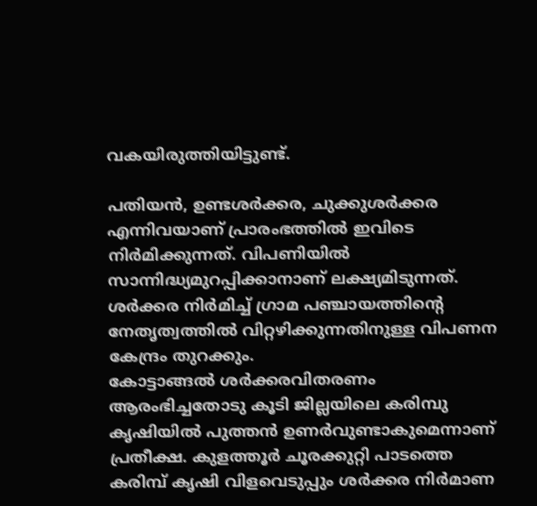വകയിരുത്തിയിട്ടുണ്ട്.

പതിയന്‍, ഉണ്ടശര്‍ക്കര, ചുക്കുശര്‍ക്കര എന്നിവയാണ് പ്രാരംഭത്തില്‍ ഇവിടെ നിര്‍മിക്കുന്നത്. വിപണിയില്‍ സാന്നിദ്ധ്യമുറപ്പിക്കാനാണ് ലക്ഷ്യമിടുന്നത്. ശര്‍ക്കര നിര്‍മിച്ച് ഗ്രാമ പഞ്ചായത്തിന്റെ നേതൃത്വത്തില്‍ വിറ്റഴിക്കുന്നതിനുള്ള വിപണന കേന്ദ്രം തുറക്കും.
കോട്ടാങ്ങല്‍ ശര്‍ക്കരവിതരണം ആരംഭിച്ചതോടു കൂടി ജില്ലയിലെ കരിമ്പു കൃഷിയില്‍ പുത്തന്‍ ഉണര്‍വുണ്ടാകുമെന്നാണ് പ്രതീക്ഷ. കുളത്തൂര്‍ ചൂരക്കുറ്റി പാടത്തെ കരിമ്പ് കൃഷി വിളവെടുപ്പും ശര്‍ക്കര നിര്‍മാണ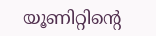യൂണിറ്റിന്റെ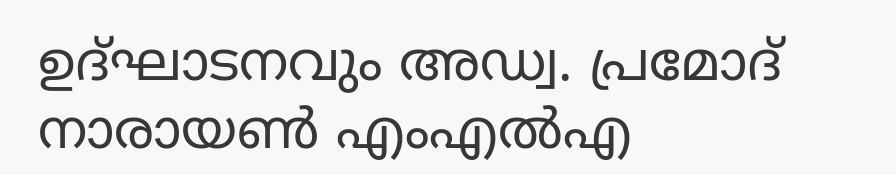ഉദ്ഘാടനവും അഡ്വ. പ്രമോദ് നാരായണ്‍ എംഎല്‍എ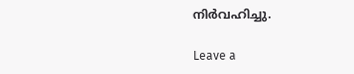നിര്‍വഹിച്ചു.

Leave a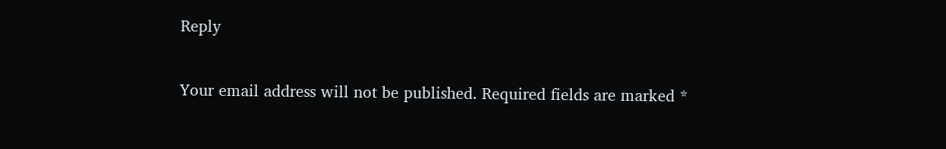Reply

Your email address will not be published. Required fields are marked *